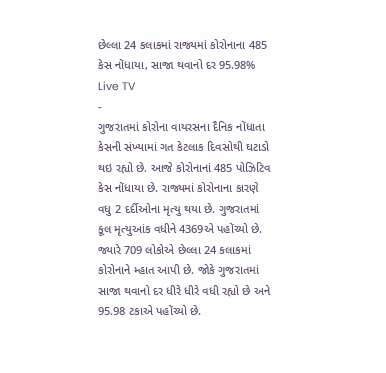છેલ્લા 24 કલાકમાં રાજ્યમાં કોરોનાના 485 કેસ નોંધાયા, સાજા થવાનો દર 95.98%
Live TV
-
ગુજરાતમાં કોરોના વાયરસના દૈનિક નોંધાતા કેસની સંખ્યામાં ગત કેટલાક દિવસોથી ઘટાડો થઇ રહ્યો છે. આજે કોરોનાનાં 485 પોઝિટિવ કેસ નોંધાયા છે. રાજ્યમાં કોરોનાના કારણે વધુ 2 દર્દીઓના મૃત્યુ થયા છે. ગુજરાતમાં કૂલ મૃત્યુઆંક વધીને 4369એ પહોંચ્યો છે. જ્યારે 709 લોકોએ છેલ્લા 24 કલાકમાં કોરોનાને મ્હાત આપી છે. જોકે ગુજરાતમાં સાજા થવાનો દર ધીરે ધીરે વધી રહ્યો છે અને 95.98 ટકાએ પહોંચ્યો છે.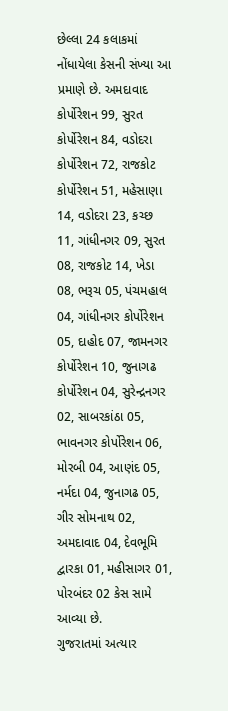છેલ્લા 24 કલાકમાં નોંધાયેલા કેસની સંખ્યા આ પ્રમાણે છે. અમદાવાદ કોર્પોરેશન 99, સુરત કોર્પોરેશન 84, વડોદરા કોર્પોરેશન 72, રાજકોટ કોર્પોરેશન 51, મહેસાણા 14, વડોદરા 23, કચ્છ 11, ગાંધીનગર 09, સુરત 08, રાજકોટ 14, ખેડા 08, ભરૂચ 05, પંચમહાલ 04, ગાંધીનગર કોર્પોરેશન 05, દાહોદ 07, જામનગર કોર્પોરેશન 10, જુનાગઢ કોર્પોરેશન 04, સુરેન્દ્રનગર 02, સાબરકાંઠા 05, ભાવનગર કોર્પોરેશન 06, મોરબી 04, આણંદ 05, નર્મદા 04, જુનાગઢ 05, ગીર સોમનાથ 02, અમદાવાદ 04, દેવભૂમિ દ્વારકા 01, મહીસાગર 01, પોરબંદર 02 કેસ સામે આવ્યા છે.
ગુજરાતમાં અત્યાર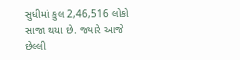સુધીમાં કુલ 2,46,516 લોકો સાજા થયા છે. જ્યારે આજે છેલ્લી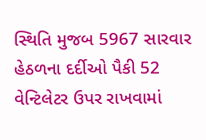સ્થિતિ મુજબ 5967 સારવાર હેઠળના દર્દીઓ પૈકી 52 વેન્ટિલેટર ઉપર રાખવામાં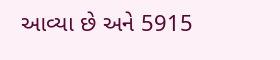આવ્યા છે અને 5915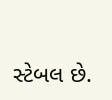સ્ટેબલ છે.